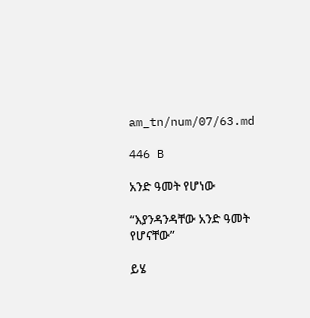am_tn/num/07/63.md

446 B

አንድ ዓመት የሆነው

“እያንዳንዳቸው አንድ ዓመት የሆናቸው”

ይሄ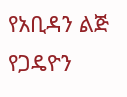የአቢዳን ልጅ የጋዴዮን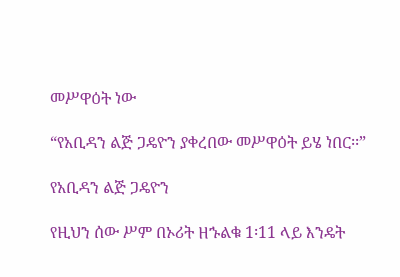መሥዋዕት ነው

“የአቢዳን ልጅ ጋዴዮን ያቀረበው መሥዋዕት ይሄ ነበር፡፡”

የአቢዳን ልጅ ጋዴዮን

የዚህን ሰው ሥም በኦሪት ዘኁልቁ 1፡11 ላይ እንዴት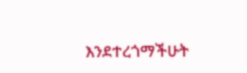እንደተረጎማችሁት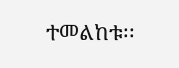ተመልከቱ፡፡